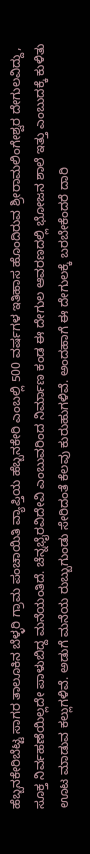ಹೆಬ್ಬನಕೇರಿಬೆಟ್ಟ ಸಾಗರ ತಾಲೂಕಿನ ಬೆಳ್ಳರಿ ಗ್ರಾಮ ಪಂಚಾಯಿತಿ ವ್ಯಾಪ್ತಿಯ ಹೆಬ್ಬನಕೇರಿ ಎಂಬಲ್ಲಿ 500 ವರ್ಷಗಳ ಇತಿಹಾಸ ಹೊಂದಿರುವ ಶ್ರೀರಾಮಲಿಂಗೇಶ್ವರ ದೇಗುಲವಿದ್ದು, ಸೂಕ್ತ ನಿರ್ವಹಣೆಯಿಲ್ಲದೇ ಪಾಳುಬಿದ್ದ ಮನೆಯಂತಿದೆ. ಚೆನ್ನಭೈರವಿದೇವಿ ಎಂಬುವರಿಂದ ನಿರ್ಮಾಣ ಕಂಡ ಈ ದೇಗುಲ ಆವರಣದಲ್ಲಿ ಭೋಜನ ಶಾಲೆ ಇತ್ತು ಎಂಬುದಕ್ಕೆ ಕುಳಿತು ಊಟ ಮಾಡುವ ಕಲ್ಲುಗಳಿವೆ. ಅಡುಗೆ ಮನೆಯ ರುಬ್ಬುಗುಂಡು ಸೇರಿದಂತೆ ಕೆಲವು ಕುರುಹುಗಳಿವೆ. ಅಂದಹಾಗೆ ಈ ದೇಗುಲಕ್ಕೆ ಬರಬೇಕೆಂದರೆ ದಾರಿ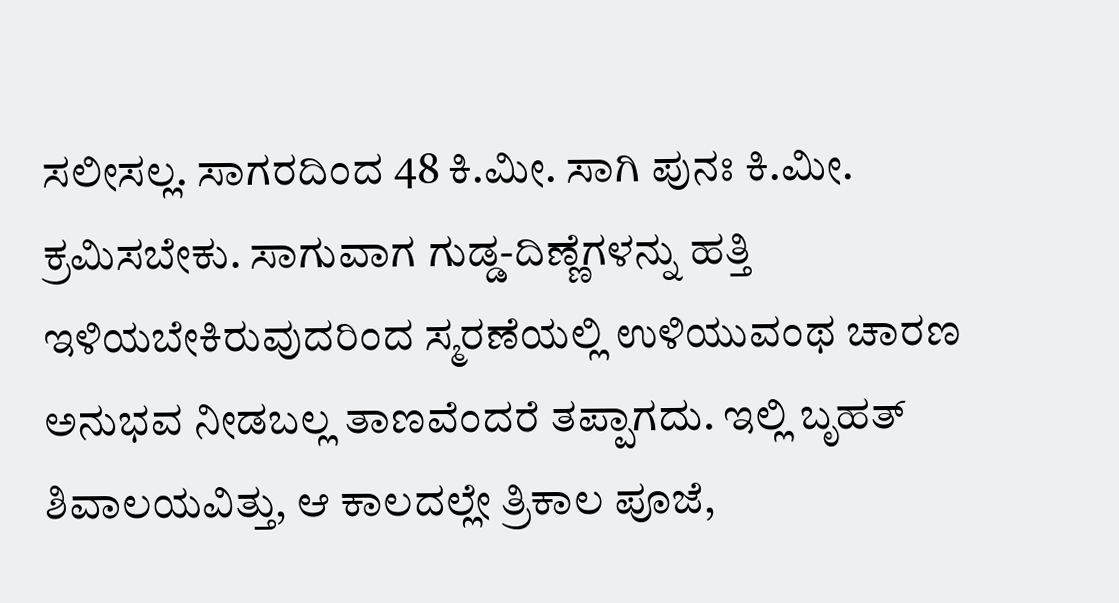ಸಲೀಸಲ್ಲ. ಸಾಗರದಿಂದ 48 ಕಿ.ಮೀ. ಸಾಗಿ ಪುನಃ ಕಿ.ಮೀ. ಕ್ರಮಿಸಬೇಕು. ಸಾಗುವಾಗ ಗುಡ್ಡ-ದಿಣ್ಣೆಗಳನ್ನು ಹತ್ತಿ ಇಳಿಯಬೇಕಿರುವುದರಿಂದ ಸ್ಮರಣೆಯಲ್ಲಿ ಉಳಿಯುವಂಥ ಚಾರಣ ಅನುಭವ ನೀಡಬಲ್ಲ ತಾಣವೆಂದರೆ ತಪ್ಪಾಗದು. ಇಲ್ಲಿ ಬೃಹತ್ ಶಿವಾಲಯವಿತ್ತು, ಆ ಕಾಲದಲ್ಲೇ ತ್ರಿಕಾಲ ಪೂಜೆ,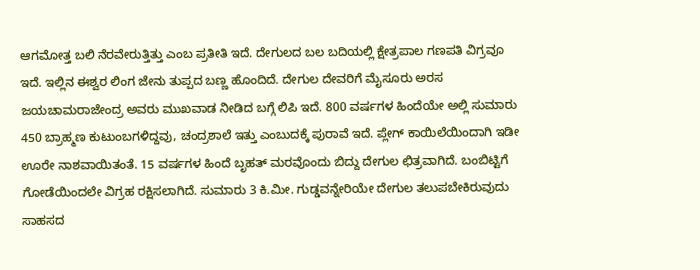ಆಗಮೋತ್ತ ಬಲಿ ನೆರವೇರುತ್ತಿತ್ತು ಎಂಬ ಪ್ರತೀತಿ ಇದೆ. ದೇಗುಲದ ಬಲ ಬದಿಯಲ್ಲಿ ಕ್ಷೇತ್ರಪಾಲ ಗಣಪತಿ ವಿಗ್ರವೂ ಇದೆ. ಇಲ್ಲಿನ ಈಶ್ವರ ಲಿಂಗ ಜೇನು ತುಪ್ಪದ ಬಣ್ಣ ಹೊಂದಿದೆ. ದೇಗುಲ ದೇವರಿಗೆ ಮೈಸೂರು ಅರಸ ಜಯಚಾಮರಾಜೇಂದ್ರ ಅವರು ಮುಖವಾಡ ನೀಡಿದ ಬಗ್ಗೆ ಲಿಪಿ ಇದೆ. 800 ವರ್ಷಗಳ ಹಿಂದೆಯೇ ಅಲ್ಲಿ ಸುಮಾರು 450 ಬ್ರಾಹ್ಮಣ ಕುಟುಂಬಗಳಿದ್ದವು, ಚಂದ್ರಶಾಲೆ ಇತ್ತು ಎಂಬುದಕ್ಕೆ ಪುರಾವೆ ಇದೆ. ಪ್ಲೇಗ್ ಕಾಯಿಲೆಯಿಂದಾಗಿ ಇಡೀ ಊರೇ ನಾಶವಾಯಿತಂತೆ. 15 ವರ್ಷಗಳ ಹಿಂದೆ ಬೃಹತ್ ಮರವೊಂದು ಬಿದ್ದು ದೇಗುಲ ಛಿತ್ರವಾಗಿದೆ. ಬಂಬಿಟ್ಟಿಗೆ ಗೋಡೆಯಿಂದಲೇ ವಿಗ್ರಹ ರಕ್ಷಿಸಲಾಗಿದೆ. ಸುಮಾರು 3 ಕಿ.ಮೀ. ಗುಡ್ಡವನ್ನೇರಿಯೇ ದೇಗುಲ ತಲುಪಬೇಕಿರುವುದು ಸಾಹಸದ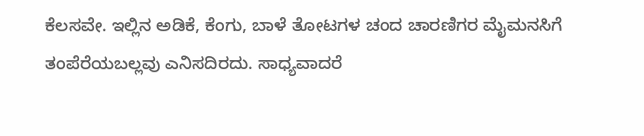ಕೆಲಸವೇ. ಇಲ್ಲಿನ ಅಡಿಕೆ, ಕೆಂಗು, ಬಾಳೆ ತೋಟಗಳ ಚಂದ ಚಾರಣಿಗರ ಮೈಮನಸಿಗೆ ತಂಪೆರೆಯಬಲ್ಲವು ಎನಿಸದಿರದು. ಸಾಧ್ಯವಾದರೆ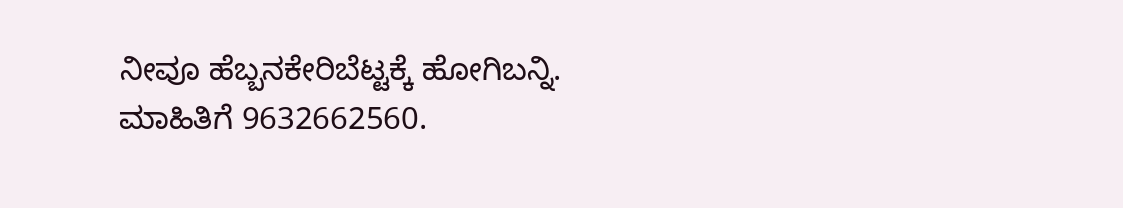ನೀವೂ ಹೆಬ್ಬನಕೇರಿಬೆಟ್ಟಕ್ಕೆ ಹೋಗಿಬನ್ನಿ. ಮಾಹಿತಿಗೆ 9632662560.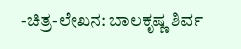-ಚಿತ್ರ-ಲೇಖನ: ಬಾಲಕೃಷ್ಣ ಶಿರ್ವ